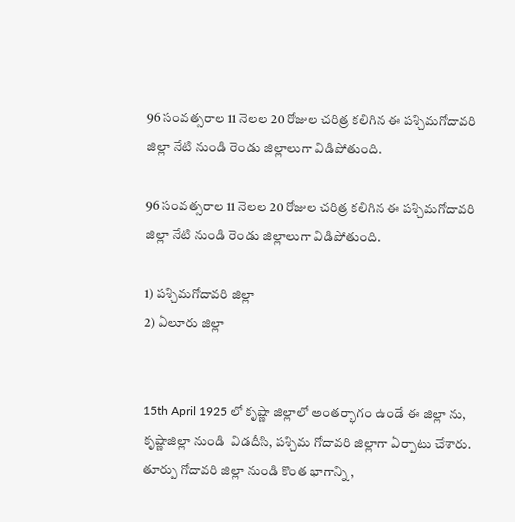96 సంవత్సరాల 11 నెలల 20 రోజుల చరిత్ర కలిగిన ఈ పశ్చిమగోదావరి జిల్లా నేటి నుండి రెండు జిల్లాలుగా విడిపోతుంది.

96 సంవత్సరాల 11 నెలల 20 రోజుల చరిత్ర కలిగిన ఈ పశ్చిమగోదావరి జిల్లా నేటి నుండి రెండు జిల్లాలుగా విడిపోతుంది.

1) పశ్చిమగోదావరి జిల్లా
2) ఏలూరు జిల్లా


15th April 1925 లో కృష్ణా జిల్లాలో అంతర్భాగం ఉండే ఈ జిల్లా ను, కృష్ణాజిల్లా నుండి  విడదీసి, పశ్చిమ గోదావరి జిల్లాగా ఏర్పాటు చేశారు. తూర్పు గోదావరి జిల్లా నుండి కొంత భాగాన్ని ,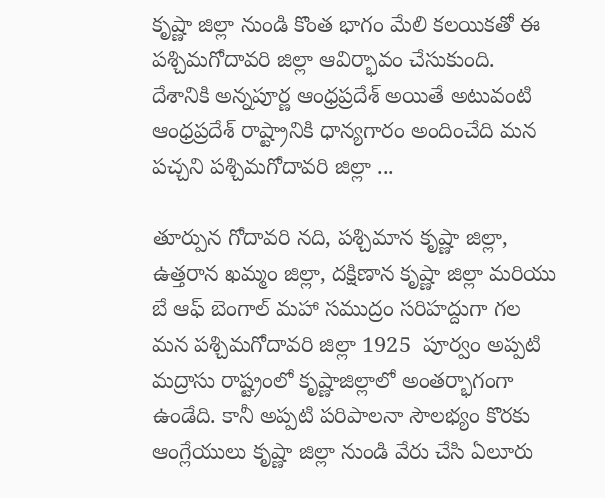కృష్ణా జిల్లా నుండి కొంత భాగం మేలి కలయికతో ఈ పశ్చిమగోదావరి జిల్లా ఆవిర్భావం చేసుకుంది. దేశానికి అన్నపూర్ణ ఆంధ్రప్రదేశ్ అయితే అటువంటి ఆంధ్రప్రదేశ్ రాష్ట్రానికి ధాన్యగారం అందించేది మన పచ్చని పశ్చిమగోదావరి జిల్లా ...

తూర్పున గోదావరి నది, పశ్చిమాన కృష్ణా జిల్లా, ఉత్తరాన ఖమ్మం జిల్లా, దక్షిణాన కృష్ణా జిల్లా మరియు బే ఆఫ్ బెంగాల్ మహా సముద్రం సరిహద్దుగా గల మన పశ్చిమగోదావరి జిల్లా 1925  పూర్వం అప్పటి మద్రాసు రాష్ట్రంలో కృష్ణాజిల్లాలో అంతర్భాగంగా ఉండేది. కానీ అప్పటి పరిపాలనా సౌలభ్యం కొరకు ఆంగ్లేయులు కృష్ణా జిల్లా నుండి వేరు చేసి ఏలూరు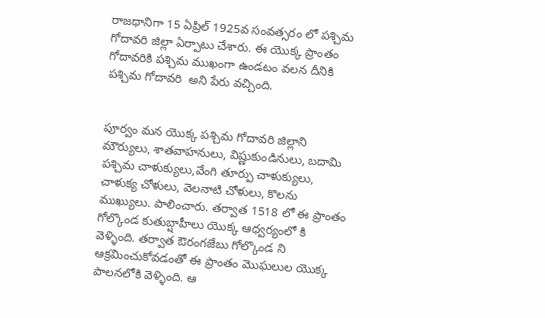రాజధానిగా 15 ఏప్రిల్ 1925వ సంవత్సరం లో పశ్చిమ గోదావరి జిల్లా ఏర్పాటు చేశారు. ఈ యొక్క ప్రాంతం గోదావరికి పశ్చిమ ముఖంగా ఉండటం వలన దీనికి పశ్చిమ గోదావరి  అని పేరు వచ్చింది.


పూర్వం మన యొక్క పశ్చిమ గోదావరి జిల్లాని మౌర్యులు, శాతవాహనులు, విష్ణుకుండినులు, బదామి పశ్చిమ చాళుక్యులు,వేంగి తూర్పు చాళుక్యులు, చాళుక్య చోళులు, వెలనాటి చోళులు, కొలను ముఖ్యులు. పాలించారు. తర్వాత 1518 లో ఈ ప్రాంతం గోల్కొండ కుతుబ్షాహీలు యొక్క ఆధ్వర్యంలో కి వెళ్ళింది. తర్వాత ఔరంగజేబు గోల్కొండ ని ఆక్రమించుకోవడంతో ఈ ప్రాంతం మొఘలుల యొక్క పాలనలోకి వెళ్ళింది. ఆ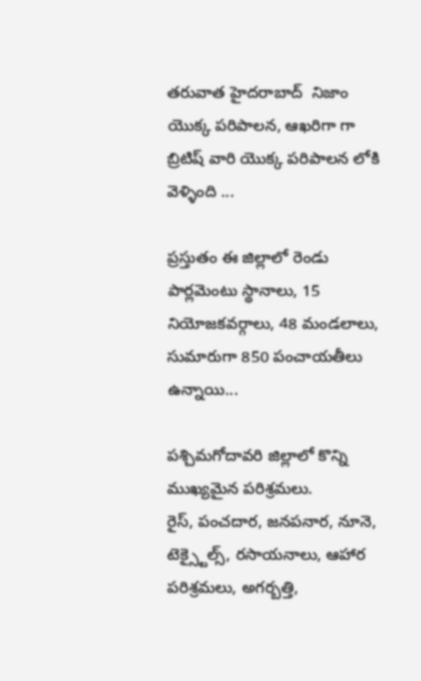తరువాత హైదరాబాద్  నిజాం యొక్క పరిపాలన, ఆఖరిగా గా బ్రిటిష్ వారి యొక్క పరిపాలన లోకి వెళ్ళింది ...

ప్రస్తుతం ఈ జిల్లాలో రెండు పార్లమెంటు స్థానాలు, 15 నియోజకవర్గాలు, 48 మండలాలు, సుమారుగా 850 పంచాయతీలు ఉన్నాయి...

పశ్చిమగోదావరి జిల్లాలో కొన్ని ముఖ్యమైన పరిశ్రమలు.
రైస్, పంచదార, జనపనార, నూనె, టెక్స్టైల్స్, రసాయనాలు, ఆహార పరిశ్రమలు, అగర్బత్తి,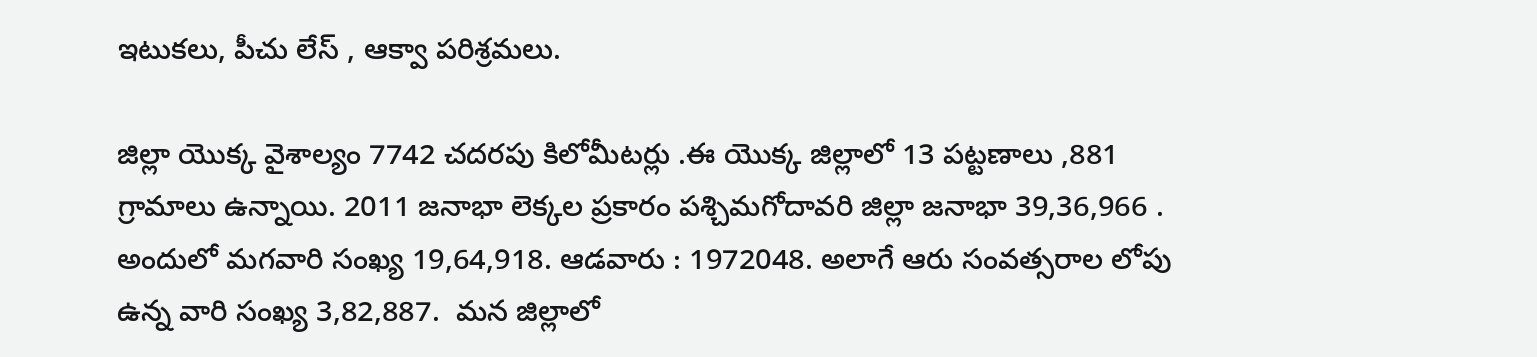ఇటుకలు, పీచు లేస్ , ఆక్వా పరిశ్రమలు.

జిల్లా యొక్క వైశాల్యం 7742 చదరపు కిలోమీటర్లు .ఈ యొక్క జిల్లాలో 13 పట్టణాలు ,881 గ్రామాలు ఉన్నాయి. 2011 జనాభా లెక్కల ప్రకారం పశ్చిమగోదావరి జిల్లా జనాభా 39,36,966 . అందులో మగవారి సంఖ్య 19,64,918. ఆడవారు : 1972048. అలాగే ఆరు సంవత్సరాల లోపు ఉన్న వారి సంఖ్య 3,82,887.  మన జిల్లాలో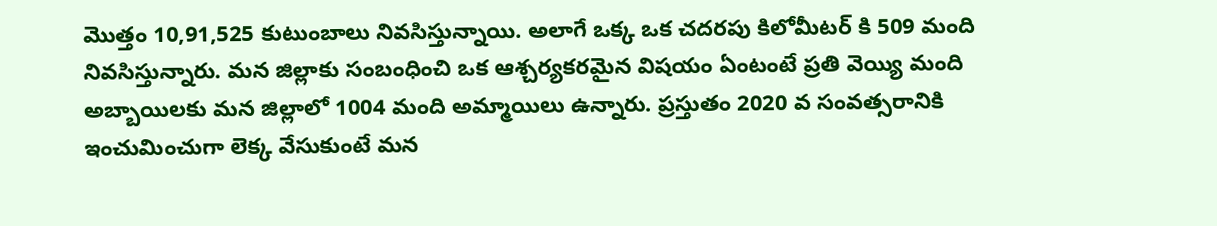మొత్తం 10,91,525 కుటుంబాలు నివసిస్తున్నాయి. అలాగే ఒక్క ఒక చదరపు కిలోమీటర్ కి 509 మంది నివసిస్తున్నారు. మన జిల్లాకు సంబంధించి ఒక ఆశ్చర్యకరమైన విషయం ఏంటంటే ప్రతి వెయ్యి మంది అబ్బాయిలకు మన జిల్లాలో 1004 మంది అమ్మాయిలు ఉన్నారు. ప్రస్తుతం 2020 వ సంవత్సరానికి ఇంచుమించుగా లెక్క వేసుకుంటే మన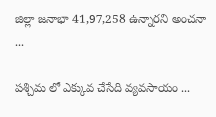జిల్లా జనాభా 41,97,258 ఉన్నారని అంచనా ...

పశ్చిమ లో ఎక్కువ చేసేది వ్యవసాయం ...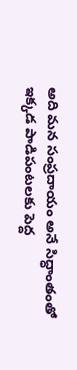అది మన సంప్రదాయం అనే సిద్ధాంతంతో ఇక్కడ పాడిపంటలకు పెద్ద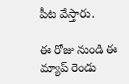పీట వేస్తారు.

ఈ రోజు నుండి ఈ మ్యాప్ రెండు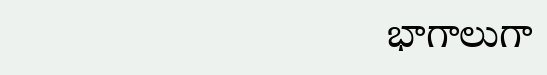భాగాలుగా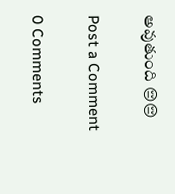అవుతుంది 😔😔

Post a Comment

0 Comments